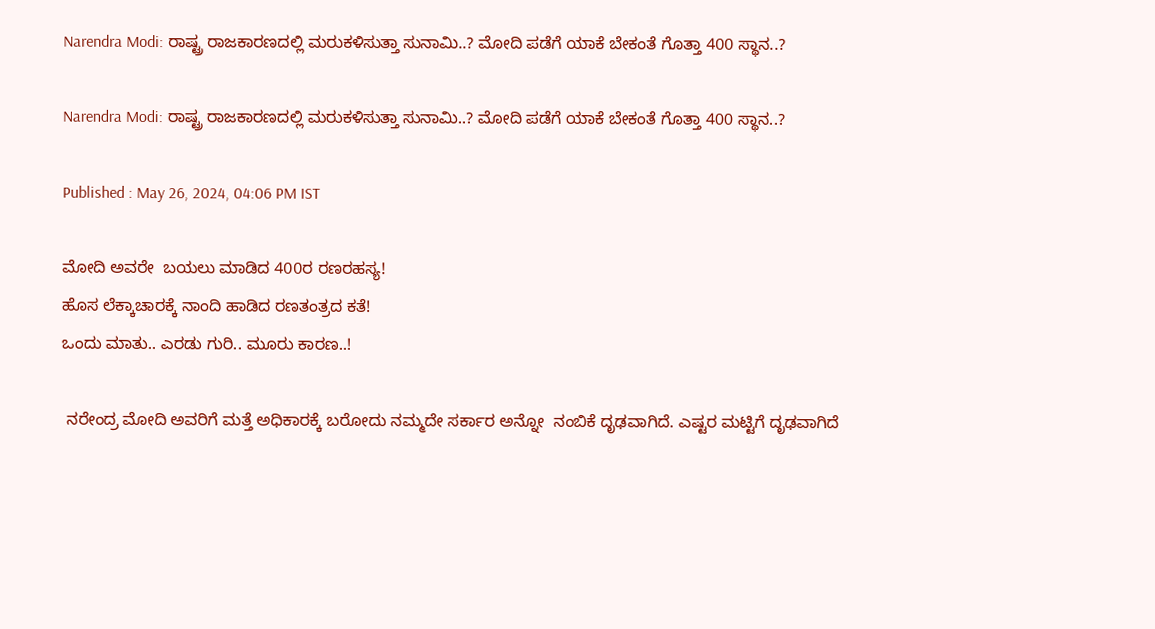Narendra Modi: ರಾಷ್ಟ್ರ ರಾಜಕಾರಣದಲ್ಲಿ ಮರುಕಳಿಸುತ್ತಾ ಸುನಾಮಿ..? ಮೋದಿ ಪಡೆಗೆ ಯಾಕೆ ಬೇಕಂತೆ ಗೊತ್ತಾ 400 ಸ್ಥಾನ..?

Narendra Modi: ರಾಷ್ಟ್ರ ರಾಜಕಾರಣದಲ್ಲಿ ಮರುಕಳಿಸುತ್ತಾ ಸುನಾಮಿ..? ಮೋದಿ ಪಡೆಗೆ ಯಾಕೆ ಬೇಕಂತೆ ಗೊತ್ತಾ 400 ಸ್ಥಾನ..?

Published : May 26, 2024, 04:06 PM IST

ಮೋದಿ ಅವರೇ  ಬಯಲು ಮಾಡಿದ 400ರ ರಣರಹಸ್ಯ!
ಹೊಸ ಲೆಕ್ಕಾಚಾರಕ್ಕೆ ನಾಂದಿ ಹಾಡಿದ ರಣತಂತ್ರದ ಕತೆ!
ಒಂದು ಮಾತು.. ಎರಡು ಗುರಿ.. ಮೂರು ಕಾರಣ..!

 ನರೇಂದ್ರ ಮೋದಿ ಅವರಿಗೆ ಮತ್ತೆ ಅಧಿಕಾರಕ್ಕೆ ಬರೋದು ನಮ್ಮದೇ ಸರ್ಕಾರ ಅನ್ನೋ  ನಂಬಿಕೆ ದೃಢವಾಗಿದೆ. ಎಷ್ಟರ ಮಟ್ಟಿಗೆ ದೃಢವಾಗಿದೆ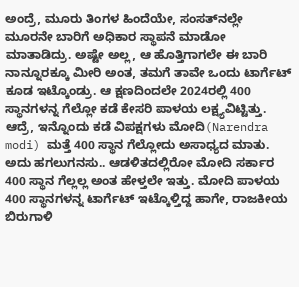ಅಂದ್ರೆ, ಮೂರು ತಿಂಗಳ ಹಿಂದೆಯೇ, ಸಂಸತ್‌ನಲ್ಲೇ ಮೂರನೇ ಬಾರಿಗೆ ಅಧಿಕಾರ ಸ್ಥಾಪನೆ ಮಾಡೋ ಮಾತಾಡಿದ್ರು. ಅಷ್ಟೇ ಅಲ್ಲ, ಆ ಹೊತ್ತಿಗಾಗಲೇ ಈ ಬಾರಿ ನಾನ್ನೂರಕ್ಕೂ ಮೀರಿ ಅಂತ, ತಮಗೆ ತಾವೇ ಒಂದು ಟಾರ್ಗೆಟ್ ಕೂಡ ಇಟ್ಕೊಂಡ್ರು. ಆ ಕ್ಷಣದಿಂದಲೇ 2024ರಲ್ಲಿ 400 ಸ್ಥಾನಗಳನ್ನ ಗೆಲ್ಲೋ ಕಡೆ ಕೇಸರಿ ಪಾಳಯ ಲಕ್ಷ್ಯವಿಟ್ಟಿತ್ತು. ಆದ್ರೆ, ಇನ್ನೊಂದು ಕಡೆ ವಿಪಕ್ಷಗಳು ಮೋದಿ(Narendra modi) ಮತ್ತೆ 400 ಸ್ಥಾನ ಗೆಲ್ಲೋದು ಅಸಾಧ್ಯದ ಮಾತು. ಅದು ಹಗಲುಗನಸು.. ಆಡಳಿತದಲ್ಲಿರೋ ಮೋದಿ ಸರ್ಕಾರ 400 ಸ್ಥಾನ ಗೆಲ್ಲಲ್ಲ ಅಂತ ಹೇಳ್ತಲೇ ಇತ್ತು. ಮೋದಿ ಪಾಳಯ 400 ಸ್ಥಾನಗಳನ್ನ ಟಾರ್ಗೆಟ್ ಇಟ್ಕೊಳ್ತಿದ್ದ ಹಾಗೇ, ರಾಜಕೀಯ ಬಿರುಗಾಳಿ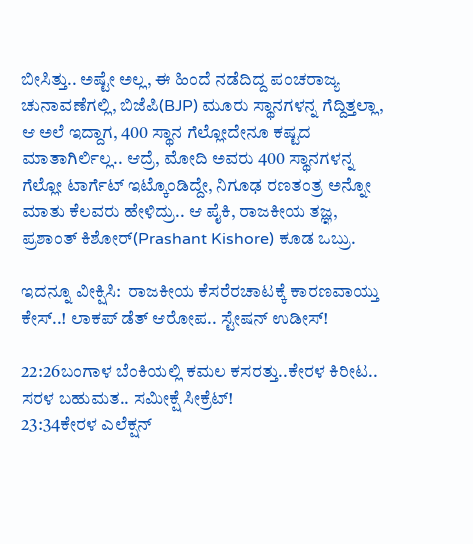ಬೀಸಿತ್ತು.. ಅಷ್ಟೇ ಅಲ್ಲ, ಈ ಹಿಂದೆ ನಡೆದಿದ್ದ ಪಂಚರಾಜ್ಯ ಚುನಾವಣೆಗಲ್ಲಿ, ಬಿಜೆಪಿ(BJP) ಮೂರು ಸ್ಥಾನಗಳನ್ನ ಗೆದ್ದಿತ್ತಲ್ಲಾ, ಆ ಅಲೆ ಇದ್ದಾಗ, 400 ಸ್ಥಾನ ಗೆಲ್ಲೋದೇನೂ ಕಷ್ಟದ ಮಾತಾಗಿರ್ಲಿಲ್ಲ.. ಆದ್ರೆ, ಮೋದಿ ಅವರು 400 ಸ್ಥಾನಗಳನ್ನ ಗೆಲ್ಲೋ ಟಾರ್ಗೆಟ್ ಇಟ್ಕೊಂಡಿದ್ದೇ, ನಿಗೂಢ ರಣತಂತ್ರ ಅನ್ನೋ ಮಾತು ಕೆಲವರು ಹೇಳಿದ್ರು.. ಆ ಪೈಕಿ, ರಾಜಕೀಯ ತಜ್ಞ, ಪ್ರಶಾಂತ್ ಕಿಶೋರ್(Prashant Kishore) ಕೂಡ ಒಬ್ರು.

ಇದನ್ನೂ ವೀಕ್ಷಿಸಿ:  ರಾಜಕೀಯ ಕೆಸರೆರಚಾಟಕ್ಕೆ ಕಾರಣವಾಯ್ತು ಕೇಸ್..! ಲಾಕಪ್ ಡೆತ್ ಆರೋಪ.. ಸ್ಟೇಷನ್ ಉಡೀಸ್!

22:26ಬಂಗಾಳ ಬೆಂಕಿಯಲ್ಲಿ ಕಮಲ ಕಸರತ್ತು..ಕೇರಳ ಕಿರೀಟ.. ಸರಳ ಬಹುಮತ.. ಸಮೀಕ್ಷೆ ಸೀಕ್ರೆಟ್!
23:34ಕೇರಳ ಎಲೆಕ್ಷನ್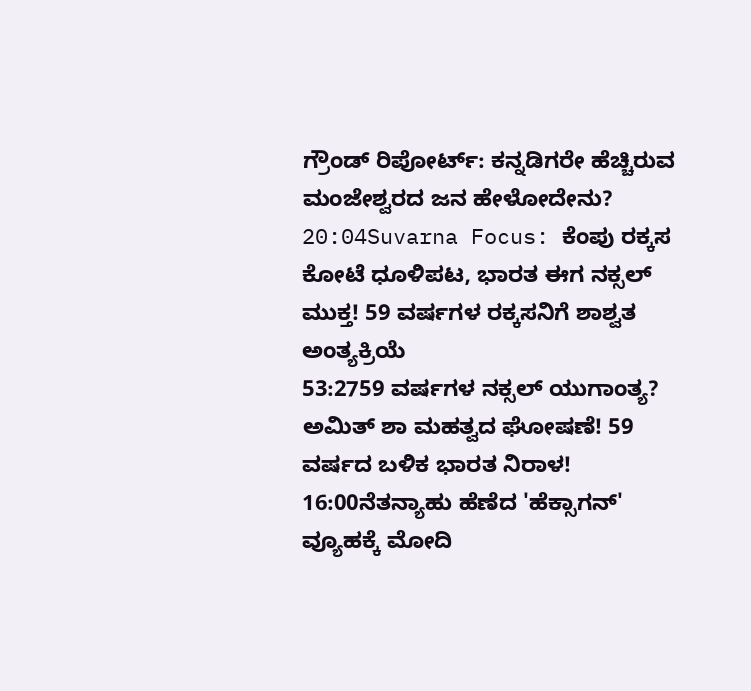ಗ್ರೌಂಡ್ ರಿಪೋರ್ಟ್: ಕನ್ನಡಿಗರೇ ಹೆಚ್ಚಿರುವ ಮಂಜೇಶ್ವರದ ಜನ ಹೇಳೋದೇನು?
20:04Suvarna Focus: ಕೆಂಪು ರಕ್ಕಸ ಕೋಟೆ ಧೂಳಿಪಟ, ಭಾರತ ಈಗ ನಕ್ಸಲ್ ಮುಕ್ತ! 59 ವರ್ಷಗಳ ರಕ್ಕಸನಿಗೆ ಶಾಶ್ವತ ಅಂತ್ಯಕ್ರಿಯೆ
53:2759 ವರ್ಷಗಳ ನಕ್ಸಲ್ ಯುಗಾಂತ್ಯ? ಅಮಿತ್ ಶಾ ಮಹತ್ವದ ಘೋಷಣೆ! 59 ವರ್ಷದ ಬಳಿಕ ಭಾರತ ನಿರಾಳ!
16:00ನೆತನ್ಯಾಹು ಹೆಣೆದ 'ಹೆಕ್ಸಾಗನ್' ವ್ಯೂಹಕ್ಕೆ ಮೋದಿ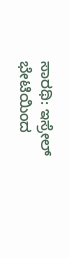ಸಾರಥಿ: ಇಸ್ರೇಲ್ ಭೇಟಿಯಿಂದ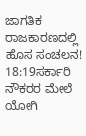ಜಾಗತಿಕ ರಾಜಕಾರಣದಲ್ಲಿ ಹೊಸ ಸಂಚಲನ!
18:19ಸರ್ಕಾರಿ ನೌಕರರ ಮೇಲೆ ಯೋಗಿ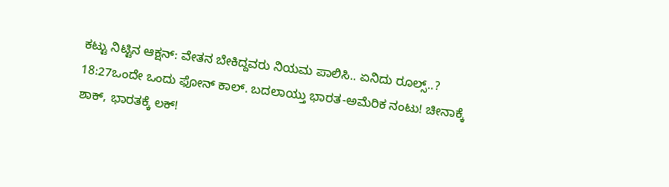ಕಟ್ಟು ನಿಟ್ಟಿನ ಆಕ್ಷನ್: ವೇತನ ಬೇಕಿದ್ದವರು ನಿಯಮ ಪಾಲಿಸಿ.. ಏನಿದು ರೂಲ್ಸ್..?
18:27ಒಂದೇ ಒಂದು ಫೋನ್ ಕಾಲ್. ಬದಲಾಯ್ತು ಭಾರತ-ಅಮೆರಿಕ ನಂಟು! ಚೀನಾಕ್ಕೆ ಶಾಕ್, ಭಾರತಕ್ಕೆ ಲಕ್!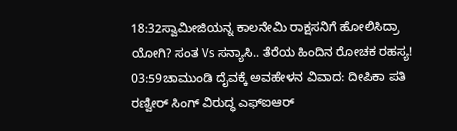18:32ಸ್ವಾಮೀಜಿಯನ್ನ ಕಾಲನೇಮಿ ರಾಕ್ಷಸನಿಗೆ ಹೋಲಿಸಿದ್ರಾ ಯೋಗಿ? ಸಂತ Vs ಸನ್ಯಾಸಿ.. ತೆರೆಯ ಹಿಂದಿನ ರೋಚಕ ರಹಸ್ಯ!
03:59ಚಾಮುಂಡಿ ದೈವಕ್ಕೆ ಅವಹೇಳನ ವಿವಾದ: ದೀಪಿಕಾ ಪತಿ ರಣ್ವೀರ್ ಸಿಂಗ್ ವಿರುದ್ಧ ಎಫ್‌ಐಆರ್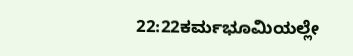22:22ಕರ್ಮಭೂಮಿಯಲ್ಲೇ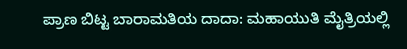ಪ್ರಾಣ ಬಿಟ್ಟ ಬಾರಾಮತಿಯ ದಾದಾ: ಮಹಾಯುತಿ ಮೈತ್ರಿಯಲ್ಲಿ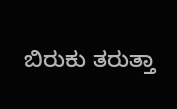ಬಿರುಕು ತರುತ್ತಾ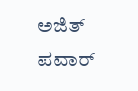ಅಜಿತ್ ಪವಾರ್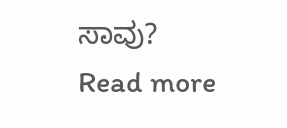ಸಾವು?
Read more